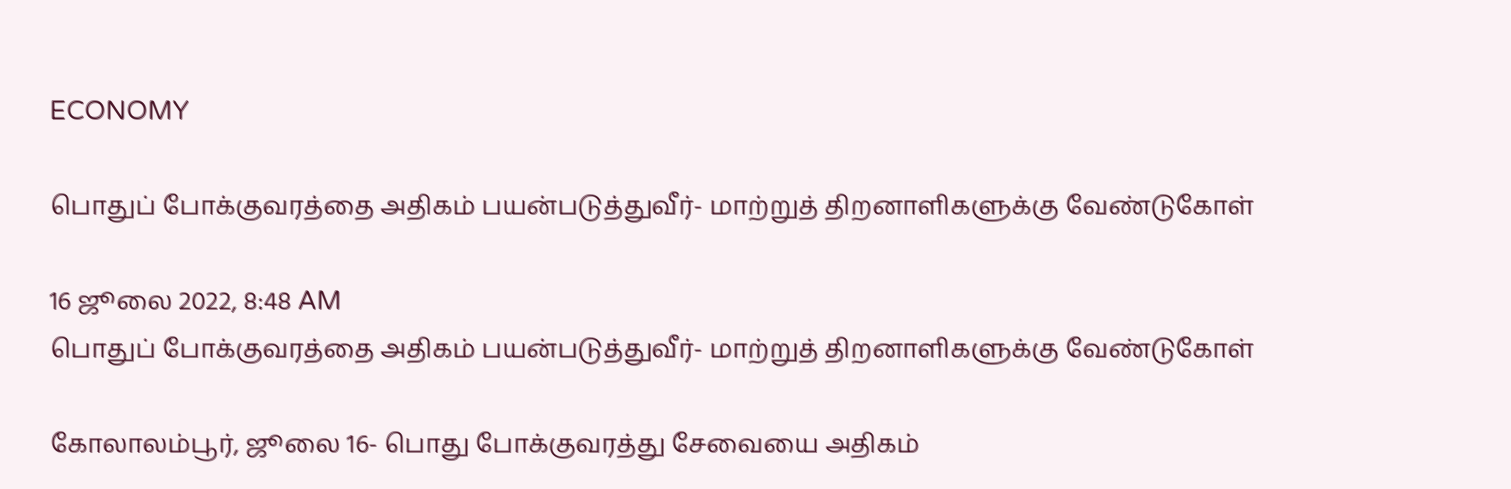ECONOMY

பொதுப் போக்குவரத்தை அதிகம் பயன்படுத்துவீர்- மாற்றுத் திறனாளிகளுக்கு வேண்டுகோள்

16 ஜூலை 2022, 8:48 AM
பொதுப் போக்குவரத்தை அதிகம் பயன்படுத்துவீர்- மாற்றுத் திறனாளிகளுக்கு வேண்டுகோள்

கோலாலம்பூர், ஜூலை 16- பொது போக்குவரத்து சேவையை அதிகம்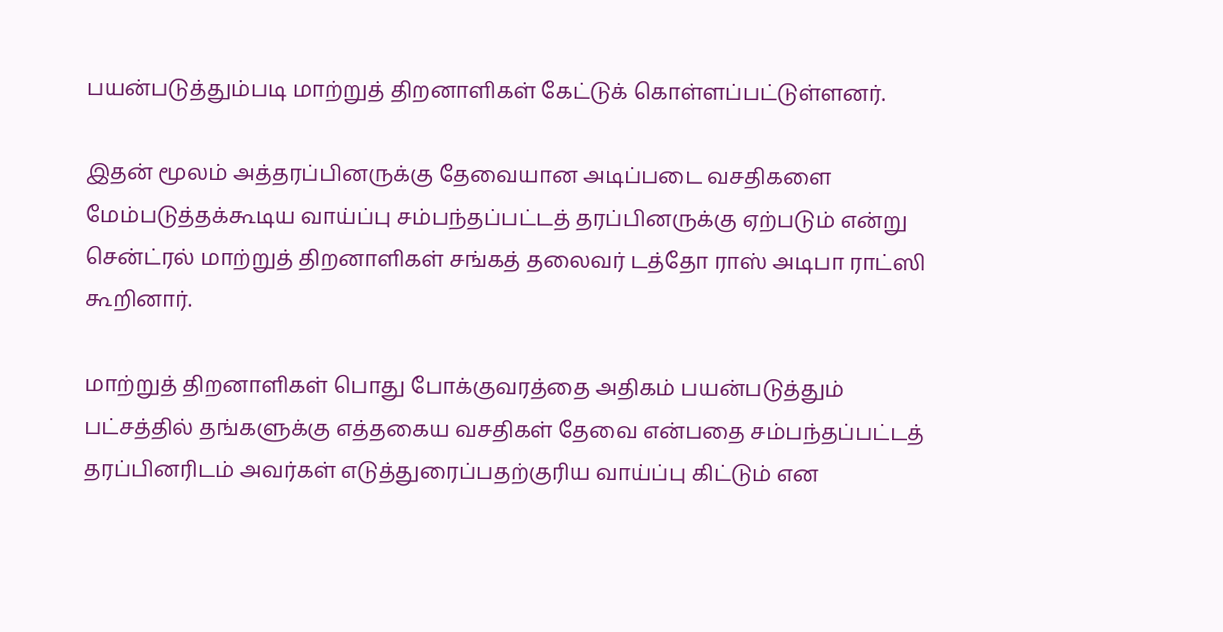பயன்படுத்தும்படி மாற்றுத் திறனாளிகள் கேட்டுக் கொள்ளப்பட்டுள்ளனர்.

இதன் மூலம் அத்தரப்பினருக்கு தேவையான அடிப்படை வசதிகளை மேம்படுத்தக்கூடிய வாய்ப்பு சம்பந்தப்பட்டத் தரப்பினருக்கு ஏற்படும் என்று சென்ட்ரல் மாற்றுத் திறனாளிகள் சங்கத் தலைவர் டத்தோ ராஸ் அடிபா ராட்ஸி கூறினார்.

மாற்றுத் திறனாளிகள் பொது போக்குவரத்தை அதிகம் பயன்படுத்தும் பட்சத்தில் தங்களுக்கு எத்தகைய வசதிகள் தேவை என்பதை சம்பந்தப்பட்டத் தரப்பினரிடம் அவர்கள் எடுத்துரைப்பதற்குரிய வாய்ப்பு கிட்டும் என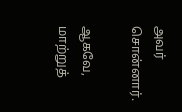அவர் சொன்னார்.

ஆகவே, மாற்றுத்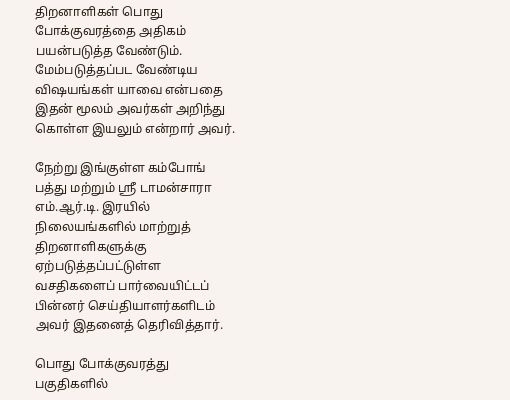திறனாளிகள் பொது போக்குவரத்தை அதிகம் பயன்படுத்த வேண்டும். மேம்படுத்தப்பட வேண்டிய விஷயங்கள் யாவை என்பதை இதன் மூலம் அவர்கள் அறிந்து கொள்ள இயலும் என்றார் அவர்.

நேற்று இங்குள்ள கம்போங் பத்து மற்றும் ஸ்ரீ டாமன்சாரா எம்.ஆர்.டி. இரயில் நிலையங்களில் மாற்றுத் திறனாளிகளுக்கு ஏற்படுத்தப்பட்டுள்ள வசதிகளைப் பார்வையிட்டப் பின்னர் செய்தியாளர்களிடம் அவர் இதனைத் தெரிவித்தார்.

பொது போக்குவரத்து பகுதிகளில்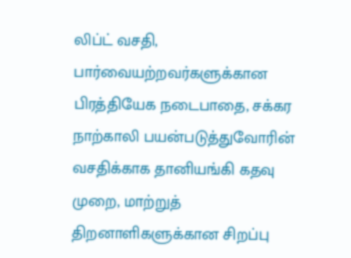லிப்ட் வசதி, பார்வையற்றவர்களுக்கான பிரத்தியேக நடைபாதை, சக்கர நாற்காலி பயன்படுத்துவோரின் வசதிக்காக தானியங்கி கதவு முறை, மாற்றுத் திறனாளிகளுக்கான சிறப்பு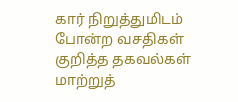கார் நிறுத்துமிடம் போன்ற வசதிகள் குறித்த தகவல்கள் மாற்றுத்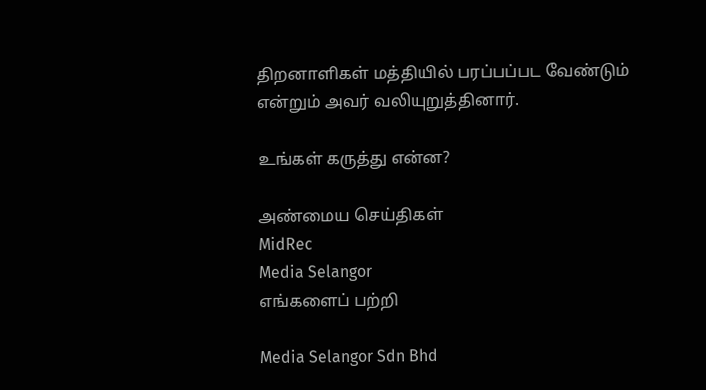திறனாளிகள் மத்தியில் பரப்பப்பட வேண்டும் என்றும் அவர் வலியுறுத்தினார்.

உங்கள் கருத்து என்ன?

அண்மைய செய்திகள்
MidRec
Media Selangor
எங்களைப் பற்றி

Media Selangor Sdn Bhd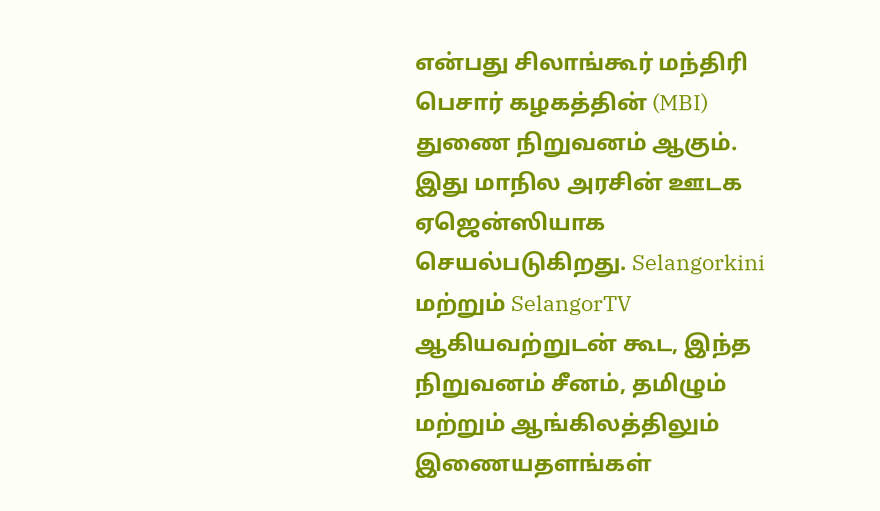என்பது சிலாங்கூர் மந்திரி பெசார் கழகத்தின் (MBI) துணை நிறுவனம் ஆகும். இது மாநில அரசின் ஊடக ஏஜென்ஸியாக செயல்படுகிறது. Selangorkini மற்றும் SelangorTV ஆகியவற்றுடன் கூட, இந்த நிறுவனம் சீனம், தமிழும் மற்றும் ஆங்கிலத்திலும் இணையதளங்கள்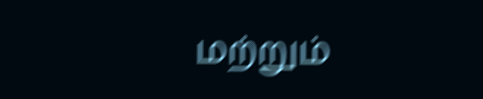மற்றும்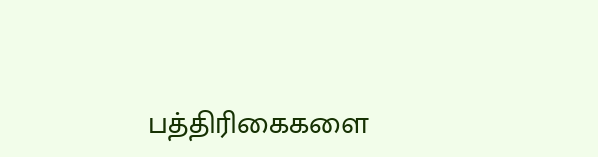பத்திரிகைகளை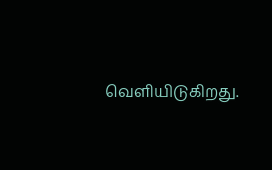வெளியிடுகிறது.